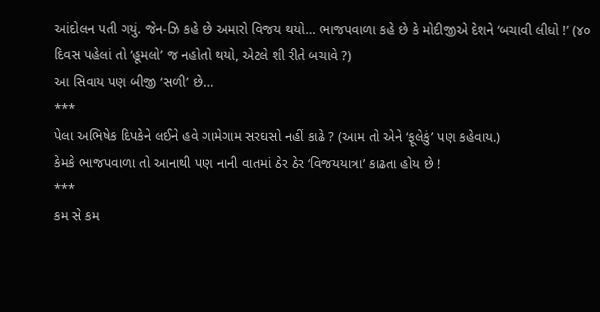આંદોલન પતી ગયું. જેન-ઝિ કહે છે અમારો વિજય થયો… ભાજપવાળા કહે છે કે મોદીજીએ દેશને ‘બચાવી લીધો !’ (૪૦ દિવસ પહેલાં તો ‘હૂમલો’ જ નહોતો થયો, એટલે શી રીતે બચાવે ?)
આ સિવાય પણ બીજી ‘સળી’ છે…
***
પેલા અભિષેક દિપકેને લઈને હવે ગામેગામ સરઘસો નહીં કાઢે ? (આમ તો એને ‘ફૂલેકું’ પણ કહેવાય.)
કેમકે ભાજપવાળા તો આનાથી પણ નાની વાતમાં ઠેર ઠેર ‘વિજયયાત્રા’ કાઢતા હોય છે !
***
કમ સે કમ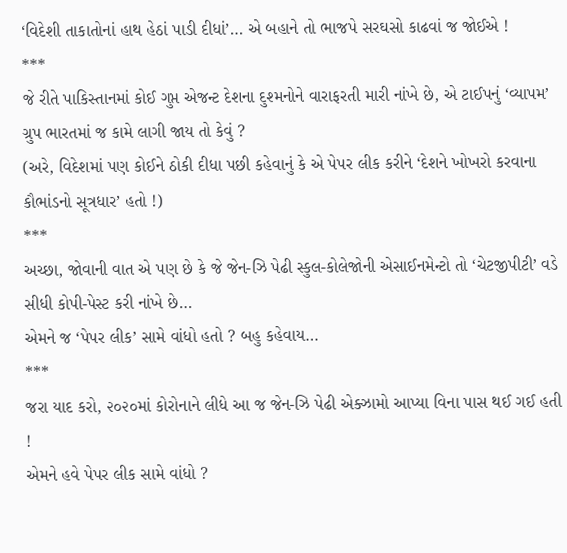‘વિદેશી તાકાતોનાં હાથ હેઠાં પાડી દીધાં’… એ બહાને તો ભાજપે સરઘસો કાઢવાં જ જોઈએ !
***
જે રીતે પાકિસ્તાનમાં કોઈ ગુપ્ત એજન્ટ દેશના દુશ્મનોને વારાફરતી મારી નાંખે છે, એ ટાઈપનું ‘વ્યાપમ’ ગ્રુપ ભારતમાં જ કામે લાગી જાય તો કેવું ?
(અરે, વિદેશમાં પણ કોઈને ઠોકી દીધા પછી કહેવાનું કે એ પેપર લીક કરીને ‘દેશને ખોખરો કરવાના કૌભાંડનો સૂત્રધાર’ હતો !)
***
અચ્છા, જોવાની વાત એ પણ છે કે જે જેન-ઝિ પેઢી સ્કુલ-કોલેજોની એસાઈનમેન્ટો તો ‘ચેટજીપીટી’ વડે સીધી કોપી-પેસ્ટ કરી નાંખે છે…
એમને જ ‘પેપર લીક’ સામે વાંધો હતો ? બહુ કહેવાય…
***
જરા યાદ કરો, ૨૦૨૦માં કોરોનાને લીધે આ જ જેન-ઝિ પેઢી એક્ઝામો આપ્યા વિના પાસ થઈ ગઈ હતી !
એમને હવે પેપર લીક સામે વાંધો ?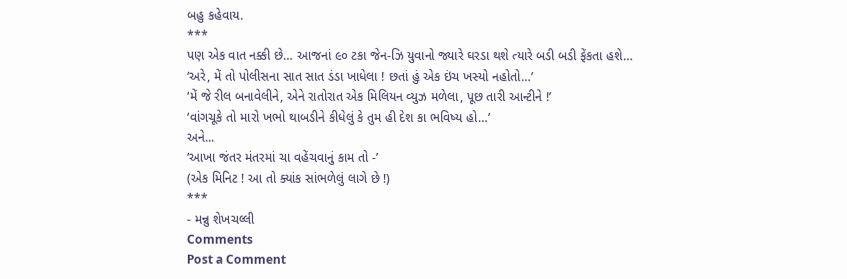બહુ કહેવાય.
***
પણ એક વાત નક્કી છે… આજનાં ૯૦ ટકા જેન-ઝિ યુવાનો જ્યારે ઘરડા થશે ત્યારે બડી બડી ફેંકતા હશે…
‘અરે, મેં તો પોલીસના સાત સાત ડંડા ખાધેલા ! છતાં હું એક ઇંચ ખસ્યો નહોતો…’
‘મેં જે રીલ બનાવેલીને, એને રાતોરાત એક મિલિયન વ્યુઝ મળેલા, પૂછ તારી આન્ટીને !’
‘વાંગચૂકે તો મારો ખભો થાબડીને કીધેલું કે તુમ હી દેશ કા ભવિષ્ય હો…’
અને...
‘આખા જંતર મંતરમાં ચા વહેંચવાનું કામ તો -’
(એક મિનિટ ! આ તો ક્યાંક સાંભળેલું લાગે છે !)
***
- મન્નુ શેખચલ્લી
Comments
Post a Comment